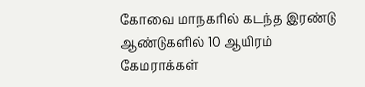கோவை மாநகரில் கடந்த இரண்டு ஆண்டுகளில் 10 ஆயிரம் கேமராக்கள்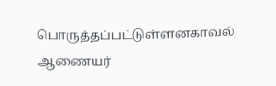பொருத்தப்பட்டுள்ளனகாவல் ஆணையர்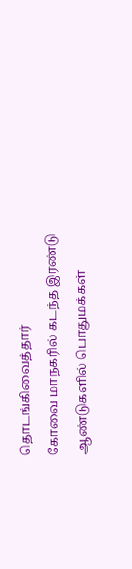தொடங்கிவைத்தார்
கோவை மாநகரில் கடந்த இரண்டு ஆண்டுகளில் பொதுமக்கள்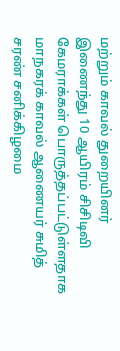மற்றும் காவல் துறையினர் இணைந்து 10 ஆயிரம் சிசிடிவி கேமராக்கள் பொருத்தப்பட்டுள்ளதாக மாநகரக் காவல் ஆணையர் சுமித் சரண் சனிக்கிழமை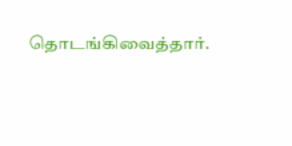தொடங்கிவைத்தார்.